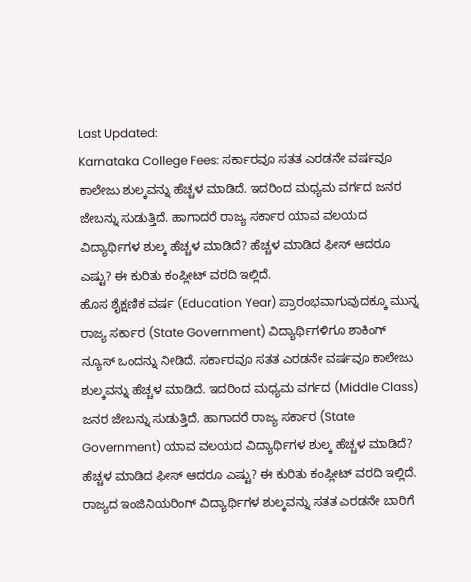Last Updated:
Karnataka College Fees: ಸರ್ಕಾರವೂ ಸತತ ಎರಡನೇ ವರ್ಷವೂ ಕಾಲೇಜು ಶುಲ್ಕವನ್ನು ಹೆಚ್ಚಳ ಮಾಡಿದೆ. ಇದರಿಂದ ಮಧ್ಯಮ ವರ್ಗದ ಜನರ ಜೇಬನ್ನು ಸುಡುತ್ತಿದೆ. ಹಾಗಾದರೆ ರಾಜ್ಯ ಸರ್ಕಾರ ಯಾವ ವಲಯದ ವಿದ್ಯಾರ್ಥಿಗಳ ಶುಲ್ಕ ಹೆಚ್ಚಳ ಮಾಡಿದೆ? ಹೆಚ್ಚಳ ಮಾಡಿದ ಫೀಸ್ ಆದರೂ ಎಷ್ಟು? ಈ ಕುರಿತು ಕಂಪ್ಲೀಟ್ ವರದಿ ಇಲ್ಲಿದೆ.
ಹೊಸ ಶೈಕ್ಷಣಿಕ ವರ್ಷ (Education Year) ಪ್ರಾರಂಭವಾಗುವುದಕ್ಕೂ ಮುನ್ನ ರಾಜ್ಯ ಸರ್ಕಾರ (State Government) ವಿದ್ಯಾರ್ಥಿಗಳಿಗೂ ಶಾಕಿಂಗ್ ನ್ಯೂಸ್ ಒಂದನ್ನು ನೀಡಿದೆ. ಸರ್ಕಾರವೂ ಸತತ ಎರಡನೇ ವರ್ಷವೂ ಕಾಲೇಜು ಶುಲ್ಕವನ್ನು ಹೆಚ್ಚಳ ಮಾಡಿದೆ. ಇದರಿಂದ ಮಧ್ಯಮ ವರ್ಗದ (Middle Class) ಜನರ ಜೇಬನ್ನು ಸುಡುತ್ತಿದೆ. ಹಾಗಾದರೆ ರಾಜ್ಯ ಸರ್ಕಾರ (State Government) ಯಾವ ವಲಯದ ವಿದ್ಯಾರ್ಥಿಗಳ ಶುಲ್ಕ ಹೆಚ್ಚಳ ಮಾಡಿದೆ? ಹೆಚ್ಚಳ ಮಾಡಿದ ಫೀಸ್ ಆದರೂ ಎಷ್ಟು? ಈ ಕುರಿತು ಕಂಪ್ಲೀಟ್ ವರದಿ ಇಲ್ಲಿದೆ.
ರಾಜ್ಯದ ಇಂಜಿನಿಯರಿಂಗ್ ವಿದ್ಯಾರ್ಥಿಗಳ ಶುಲ್ಕವನ್ನು ಸತತ ಎರಡನೇ ಬಾರಿಗೆ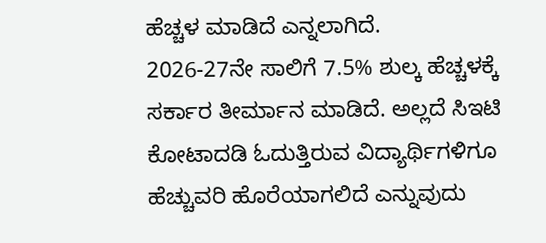ಹೆಚ್ಚಳ ಮಾಡಿದೆ ಎನ್ನಲಾಗಿದೆ.
2026-27ನೇ ಸಾಲಿಗೆ 7.5% ಶುಲ್ಕ ಹೆಚ್ಚಳಕ್ಕೆ ಸರ್ಕಾರ ತೀರ್ಮಾನ ಮಾಡಿದೆ. ಅಲ್ಲದೆ ಸಿಇಟಿ ಕೋಟಾದಡಿ ಓದುತ್ತಿರುವ ವಿದ್ಯಾರ್ಥಿಗಳಿಗೂ ಹೆಚ್ಚುವರಿ ಹೊರೆಯಾಗಲಿದೆ ಎನ್ನುವುದು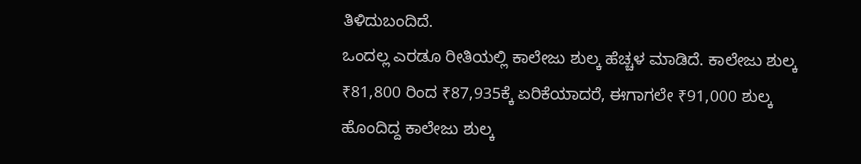ತಿಳಿದುಬಂದಿದೆ.
ಒಂದಲ್ಲ ಎರಡೂ ರೀತಿಯಲ್ಲಿ ಕಾಲೇಜು ಶುಲ್ಕ ಹೆಚ್ಚಳ ಮಾಡಿದೆ. ಕಾಲೇಜು ಶುಲ್ಕ ₹81,800 ರಿಂದ ₹87,935ಕ್ಕೆ ಏರಿಕೆಯಾದರೆ, ಈಗಾಗಲೇ ₹91,000 ಶುಲ್ಕ ಹೊಂದಿದ್ದ ಕಾಲೇಜು ಶುಲ್ಕ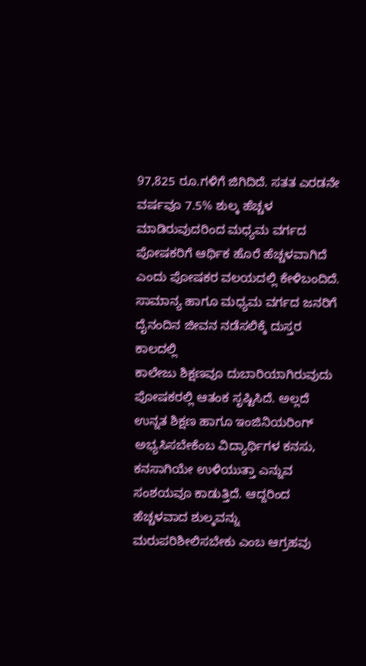97,825 ರೂ.ಗಳಿಗೆ ಜಿಗಿದಿದೆ. ಸತತ ಎರಡನೇ ವರ್ಷವೂ 7.5% ಶುಲ್ಕ ಹೆಚ್ಚಳ ಮಾಡಿರುವುದರಿಂದ ಮಧ್ಯಮ ವರ್ಗದ ಪೋಷಕರಿಗೆ ಆರ್ಥಿಕ ಹೊರೆ ಹೆಚ್ಚಳವಾಗಿದೆ ಎಂದು ಪೋಷಕರ ವಲಯದಲ್ಲಿ ಕೇಳಿಬಂದಿದೆ.
ಸಾಮಾನ್ಯ ಹಾಗೂ ಮಧ್ಯಮ ವರ್ಗದ ಜನರಿಗೆ ದೈನಂದಿನ ಜೀವನ ನಡೆಸಲಿಕ್ಕೆ ದುಸ್ತರ ಕಾಲದಲ್ಲಿ
ಕಾಲೇಜು ಶಿಕ್ಷಣವೂ ದುಬಾರಿಯಾಗಿರುವುದು ಪೋಷಕರಲ್ಲಿ ಆತಂಕ ಸೃಷ್ಟಿಸಿದೆ. ಅಲ್ಲದೆ ಉನ್ನತ ಶಿಕ್ಷಣ ಹಾಗೂ ಇಂಜಿನಿಯರಿಂಗ್ ಅಭ್ಯಸಿಸಬೇಕೆಂಬ ವಿದ್ಯಾರ್ಥಿಗಳ ಕನಸು, ಕನಸಾಗಿಯೇ ಉಳಿಯುತ್ತಾ ಎನ್ನುವ ಸಂಶಯವೂ ಕಾಡುತ್ತಿದೆ. ಆದ್ದರಿಂದ ಹೆಚ್ಚಳವಾದ ಶುಲ್ಕವನ್ನು ಮರುಪರಿಶೀಲಿಸಬೇಕು ಎಂಬ ಆಗ್ರಹವು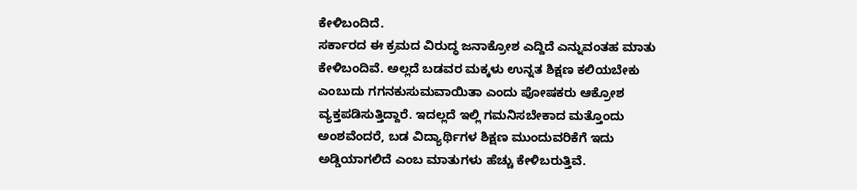ಕೇಳಿಬಂದಿದೆ.
ಸರ್ಕಾರದ ಈ ಕ್ರಮದ ವಿರುದ್ಧ ಜನಾಕ್ರೋಶ ಎದ್ದಿದೆ ಎನ್ನುವಂತಹ ಮಾತು ಕೇಳಿಬಂದಿವೆ. ಅಲ್ಲದೆ ಬಡವರ ಮಕ್ಕಳು ಉನ್ನತ ಶಿಕ್ಷಣ ಕಲಿಯಬೇಕು ಎಂಬುದು ಗಗನಕುಸುಮವಾಯಿತಾ ಎಂದು ಪೋಷಕರು ಆಕ್ರೋಶ ವ್ಯಕ್ತಪಡಿಸುತ್ತಿದ್ದಾರೆ. ಇದಲ್ಲದೆ ಇಲ್ಲಿ ಗಮನಿಸಬೇಕಾದ ಮತ್ತೊಂದು ಅಂಶವೆಂದರೆ, ಬಡ ವಿದ್ಯಾರ್ಥಿಗಳ ಶಿಕ್ಷಣ ಮುಂದುವರಿಕೆಗೆ ಇದು ಅಡ್ಡಿಯಾಗಲಿದೆ ಎಂಬ ಮಾತುಗಳು ಹೆಚ್ಚು ಕೇಳಿಬರುತ್ತಿವೆ.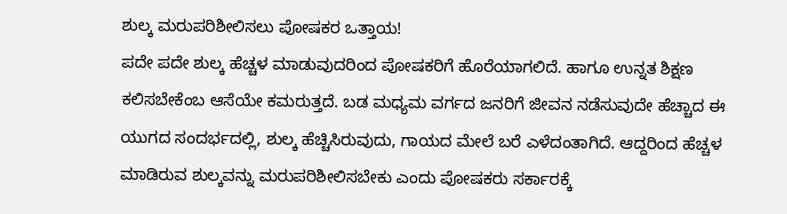ಶುಲ್ಕ ಮರುಪರಿಶೀಲಿಸಲು ಪೋಷಕರ ಒತ್ತಾಯ!
ಪದೇ ಪದೇ ಶುಲ್ಕ ಹೆಚ್ಚಳ ಮಾಡುವುದರಿಂದ ಪೋಷಕರಿಗೆ ಹೊರೆಯಾಗಲಿದೆ. ಹಾಗೂ ಉನ್ನತ ಶಿಕ್ಷಣ ಕಲಿಸಬೇಕೆಂಬ ಆಸೆಯೇ ಕಮರುತ್ತದೆ. ಬಡ ಮಧ್ಯಮ ವರ್ಗದ ಜನರಿಗೆ ಜೀವನ ನಡೆಸುವುದೇ ಹೆಚ್ಚಾದ ಈ ಯುಗದ ಸಂದರ್ಭದಲ್ಲಿ, ಶುಲ್ಕ ಹೆಚ್ಚಿಸಿರುವುದು, ಗಾಯದ ಮೇಲೆ ಬರೆ ಎಳೆದಂತಾಗಿದೆ. ಆದ್ದರಿಂದ ಹೆಚ್ಚಳ ಮಾಡಿರುವ ಶುಲ್ಕವನ್ನು ಮರುಪರಿಶೀಲಿಸಬೇಕು ಎಂದು ಪೋಷಕರು ಸರ್ಕಾರಕ್ಕೆ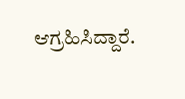ಆಗ್ರಹಿಸಿದ್ದಾರೆ.